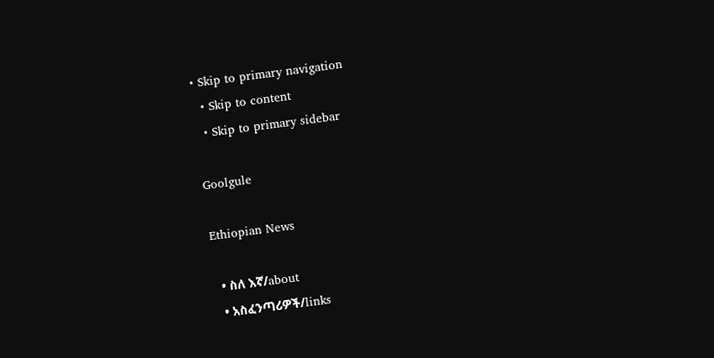• Skip to primary navigation
  • Skip to content
  • Skip to primary sidebar

Goolgule

Ethiopian News

  • ስለ እኛ/about
  • አስፈንጣሪዎች/links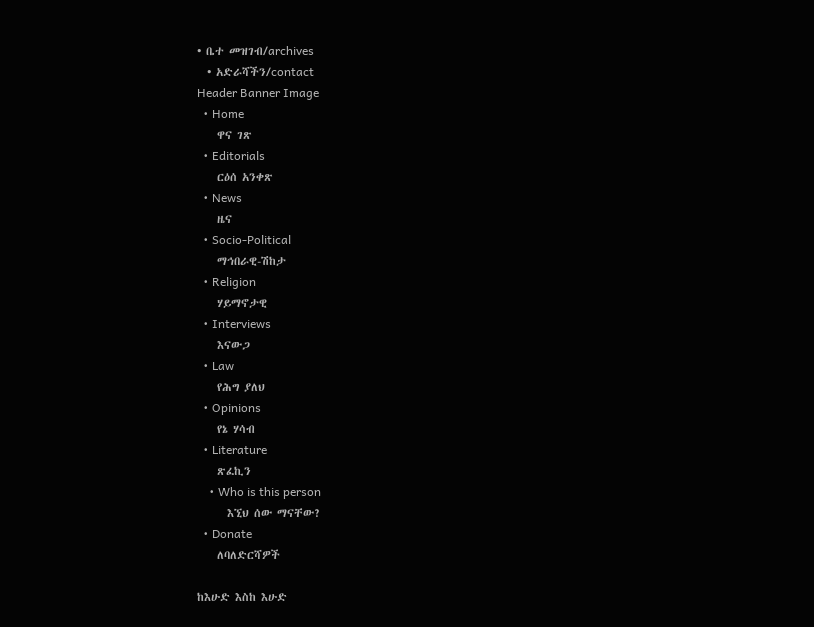• ቤተ መዝገብ/archives
  • አድራሻችን/contact
Header Banner Image
  • Home
    ዋና ገጽ
  • Editorials
    ርዕሰ አንቀጽ
  • News
    ዜና
  • Socio-Political
    ማኅበራዊ-ሽከታ
  • Religion
    ሃይማኖታዊ
  • Interviews
    እናውጋ
  • Law
    የሕግ ያለህ
  • Opinions
    የኔ ሃሳብ
  • Literature
    ጽፈኪን
    • Who is this person
      እኚህ ሰው ማናቸው?
  • Donate
    ለባለድርሻዎች

ከእሁድ እስከ እሁድ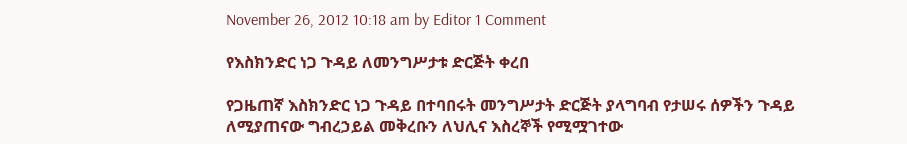November 26, 2012 10:18 am by Editor 1 Comment

የእስክንድር ነጋ ጉዳይ ለመንግሥታቱ ድርጅት ቀረበ

የጋዜጠኛ እስክንድር ነጋ ጉዳይ በተባበሩት መንግሥታት ድርጅት ያላግባብ የታሠሩ ሰዎችን ጉዳይ ለሚያጠናው ግብረኃይል መቅረቡን ለህሊና እስረኞች የሚሟገተው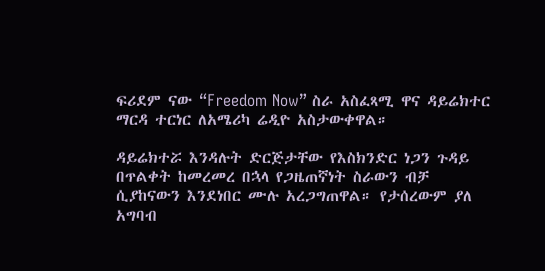ፍሪደም ናው “Freedom Now” ስራ አስፈጻሚ ዋና ዳይሬክተር ማርዳ ተርነር ለአሜሪካ ሬዲዮ አስታውቀዋል።

ዳይሬክተሯ እንዳሉት ድርጅታቸው የእስክንድር ነጋን ጉዳይ በጥልቀት ከመረመረ በኋላ የጋዜጠኛነት ስራውን ብቻ ሲያከናውን እንደነበር ሙሉ አረጋግጠዋል። የታሰረውም ያለ አግባብ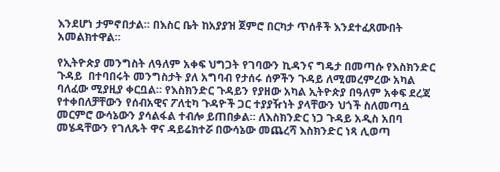እንደሆነ ታምኖበታል። በእስር ቤት ከአያያዝ ጀምሮ በርካታ ጥሰቶች እንደተፈጸሙበት አመልክተዋል።

የኢትዮጵያ መንግስት ለዓለም አቀፍ ህግጋት የገባውን ኪዳንና ግዴታ በመጣሱ የእስክንድር ጉዳይ  በተባበሩት መንግስታት ያለ አግባብ የታሰሩ ሰዎችን ጉዳይ ለሚመረምረው አካል ባለፈው ሚያዚያ ቀርቧል። የእስክንድር ጉዳይን የያዘው አካል ኢትዮጵያ በዓለም አቀፍ ደረጃ የተቀበለቻቸውን የሰብአዊና ፖለቲካ ጉዳዮች ጋር ተያያዥነት ያላቸውን ህጎች ስለመጣሷ መርምሮ ውሳኔውን ያሳልፋል ተብሎ ይጠበቃል። ለእስክንድር ነጋ ጉዳይ አዲስ አበባ መሄዳቸውን የገለጹት ዋና ዳይሬክተሯ በውሳኔው መጨረሻ እስክንድር ነጻ ሊወጣ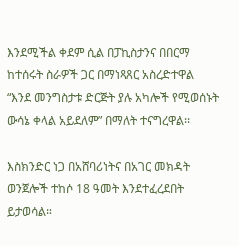እንደሚችል ቀደም ሲል በፓኪስታንና በበርማ ከተሰሩት ስራዎች ጋር በማነጻጸር አስረድተዋል “እንደ መንግስታቱ ድርጅት ያሉ አካሎች የሚወሰኑት ውሳኔ ቀላል አይደለም” በማለት ተናግረዋል፡፡

እስክንድር ነጋ በአሸባሪነትና በአገር መክዳት ወንጀሎች ተከሶ 18 ዓመት እንደተፈረደበት ይታወሳል።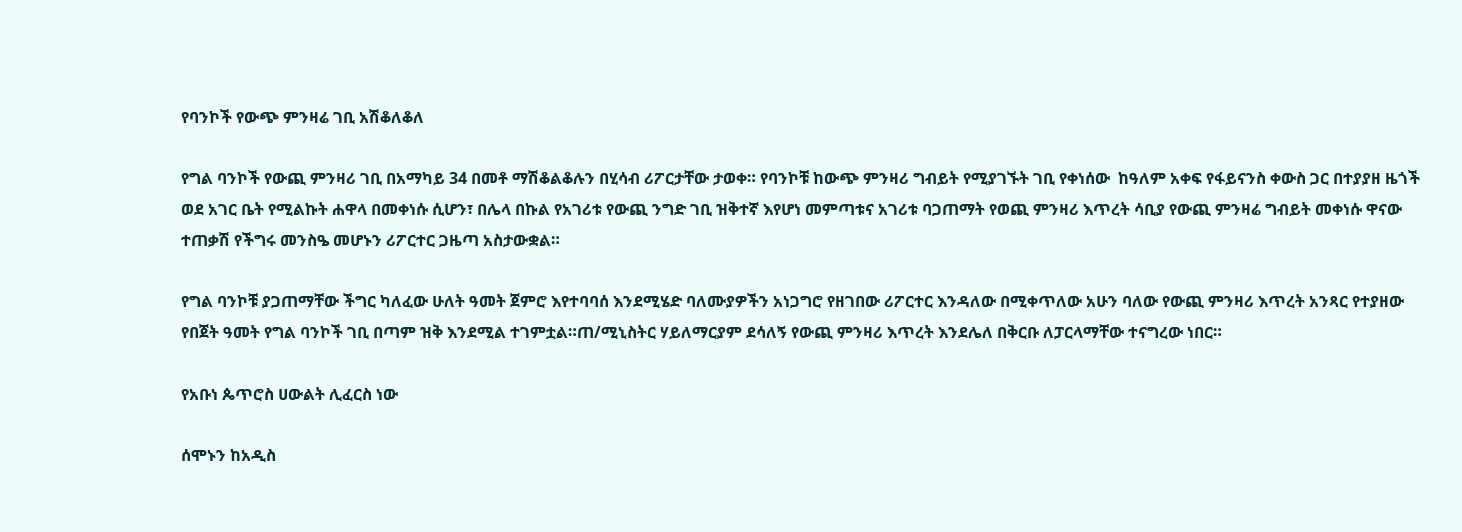የባንኮች የውጭ ምንዛሬ ገቢ አሽቆለቆለ

የግል ባንኮች የውጪ ምንዛሪ ገቢ በአማካይ 34 በመቶ ማሽቆልቆሉን በሂሳብ ሪፖርታቸው ታወቀ። የባንኮቹ ከውጭ ምንዛሪ ግብይት የሚያገኙት ገቢ የቀነሰው  ከዓለም አቀፍ የፋይናንስ ቀውስ ጋር በተያያዘ ዜጎች ወደ አገር ቤት የሚልኩት ሐዋላ በመቀነሱ ሲሆን፣ በሌላ በኩል የአገሪቱ የውጪ ንግድ ገቢ ዝቅተኛ እየሆነ መምጣቱና አገሪቱ ባጋጠማት የወጪ ምንዛሪ እጥረት ሳቢያ የውጪ ምንዛሬ ግብይት መቀነሱ ዋናው ተጠቃሽ የችግሩ መንስዔ መሆኑን ሪፖርተር ጋዜጣ አስታውቋል።

የግል ባንኮቹ ያጋጠማቸው ችግር ካለፈው ሁለት ዓመት ጀምሮ እየተባባሰ እንደሚሄድ ባለሙያዎችን አነጋግሮ የዘገበው ሪፖርተር እንዳለው በሚቀጥለው አሁን ባለው የውጪ ምንዛሪ እጥረት አንጻር የተያዘው የበጀት ዓመት የግል ባንኮች ገቢ በጣም ዝቅ እንደሚል ተገምቷል።ጠ/ሚኒስትር ሃይለማርያም ደሳለኝ የውጪ ምንዛሪ እጥረት እንደሌለ በቅርቡ ለፓርላማቸው ተናግረው ነበር።

የአቡነ ጴጥሮስ ሀውልት ሊፈርስ ነው

ሰሞኑን ከአዲስ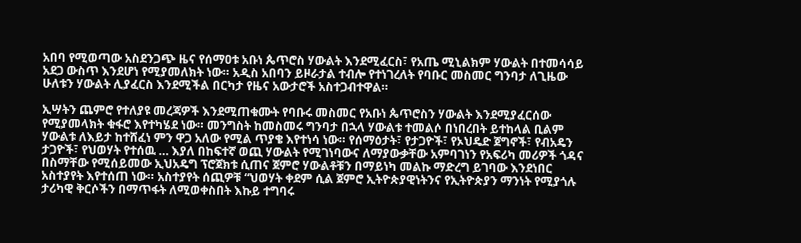አበባ የሚወጣው አስደንጋጭ ዜና የሰማዐቱ አቡነ ጴጥሮስ ሃውልት እንደሚፈርስ፣ የአጤ ሚኒልክም ሃውልት በተመሳሳይ አደጋ ውስጥ እንደሆነ የሚያመለክት ነው። አዲስ አበባን ይዞራታል ተብሎ የተነገረለት የባቡር መስመር ግንባታ ለጊዜው ሁለቱን ሃውልት ሊያፈርስ እንደሚችል በርካታ የዜና አውታሮች አስተጋብተዋል።

ኢሣትን ጨምሮ የተለያዩ መረጃዎች እንደሚጠቁሙት የባቡሩ መስመር የአቡነ ጴጥሮስን ሃውልት እንደሚያፈርሰው የሚያመላክት ቁፋሮ እየተካሄደ ነው። መንግስት ከመስመሩ ግንባታ በኋላ ሃውልቱ ተመልሶ በነበረበት ይተከላል ቢልም ሃውልቱ ለእይታ ከተሸፈነ ምን ዋጋ አለው የሚል ጥያቄ እየተነሳ ነው። የሰማዕታት፣ የታጋዮች፣ የኦህዴድ ጀግኖች፣ የብአዴን ታጋዮች፣ የህወሃት የተሰዉ … እያለ በከፍተኛ ወጪ ሃውልት የሚገነባውና ለማያውቃቸው አምባገነን የአፍሪካ መሪዎች ጎዳና በስማቸው የሚሰይመው ኢህአዴግ ፕሮጀክቱ ሲጠና ጀምሮ ሃውልቶቹን በማይነካ መልኩ ማድረግ ይገባው እንደነበር አስተያየት እየተሰጠ ነው። አስተያየት ሰጪዎቹ “ህወሃት ቀደም ሲል ጀምሮ ኢትዮጵያዊነትንና የኢትዮጵያን ማንነት የሚያጎሉ ታሪካዊ ቅርሶችን በማጥፋት ለሚወቀስበት እኩይ ተግባሩ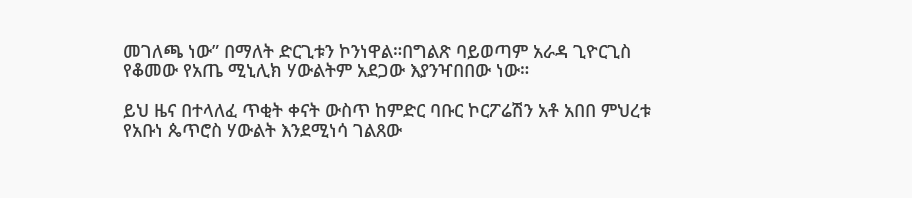መገለጫ ነው” በማለት ድርጊቱን ኮንነዋል።በግልጽ ባይወጣም አራዳ ጊዮርጊስ የቆመው የአጤ ሚኒሊክ ሃውልትም አደጋው እያንዣበበው ነው።

ይህ ዜና በተላለፈ ጥቂት ቀናት ውስጥ ከምድር ባቡር ኮርፖሬሽን አቶ አበበ ምህረቱ የአቡነ ጴጥሮስ ሃውልት እንደሚነሳ ገልጸው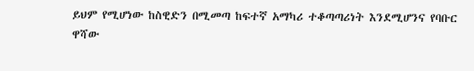ይህም የሚሆነው ከስዊድን በሚመጣ ከፍተኛ አማካሪ ተቆጣጣሪነት እንደሚሆንና የባቡር ዋሻው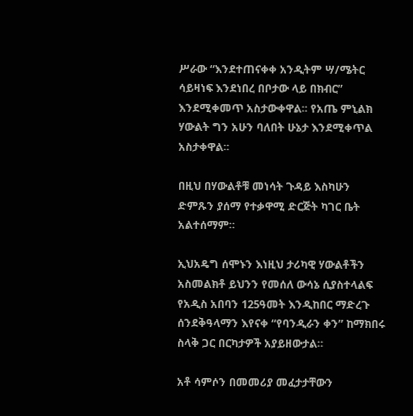ሥራው “እንደተጠናቀቀ አንዲትም ሣ/ሜትር ሳይዛነፍ እንደነበረ በቦታው ላይ በክብር” እንደሚቀመጥ አስታውቀዋል፡፡ የአጤ ምኒልክ ሃውልት ግን አሁን ባለበት ሁኔታ እንደሚቀጥል አስታቀዋል፡፡

በዚህ በሃውልቶቹ መነሳት ጉዳይ እስካሁን ድምጹን ያሰማ የተቃዋሚ ድርጅት ካገር ቤት አልተሰማም።

ኢህአዴግ ሰሞኑን እነዚህ ታሪካዊ ሃውልቶችን አስመልክቶ ይህንን የመሰለ ውሳኔ ሲያስተላልፍ የአዲስ አበባን 125ዓመት እንዲከበር ማድረጉ ሰንደቅዓላማን እየናቀ “የባንዲራን ቀን” ከማክበሩ ስላቅ ጋር በርካታዎች አያይዘውታል።

አቶ ሳምሶን በመመሪያ መፈታታቸውን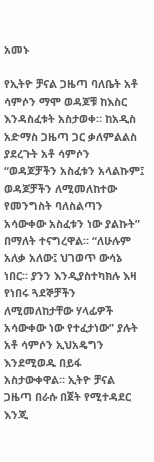አመኑ

የኢትዮ ቻናል ጋዜጣ ባለቤት አቶ ሳምሶን ማሞ ወዳጆቹ ከእስር እንዳስፈቱት አስታወቀ። ከአዲስ አድማስ ጋዜጣ ጋር ቃለምልልስ ያደረጉት አቶ ሳምሶን “ወዳጆቻችን አስፈቱን አላልኩም፤ ወዳጆቻችን ለሚመለከተው የመንግስት ባለስልጣን አሳውቀው አስፈቱን ነው ያልኩት” በማለት ተናግረዋል። “ለሁሉም አለቃ አለው፤ ህገወጥ ውሳኔ ነበር። ያንን እንዲያስተካክሉ እዛ የነበሩ ጓደኞቻችን ለሚመለከታቸው ሃላፊዎች አሳውቀው ነው የተፈታነው” ያሉት አቶ ሳምሶን ኢህአዴግን እንደሚወዱ በይፋ አስታውቀዋል። ኢትዮ ቻናል ጋዜጣ በራሱ በጀት የሚተዳደር እንጂ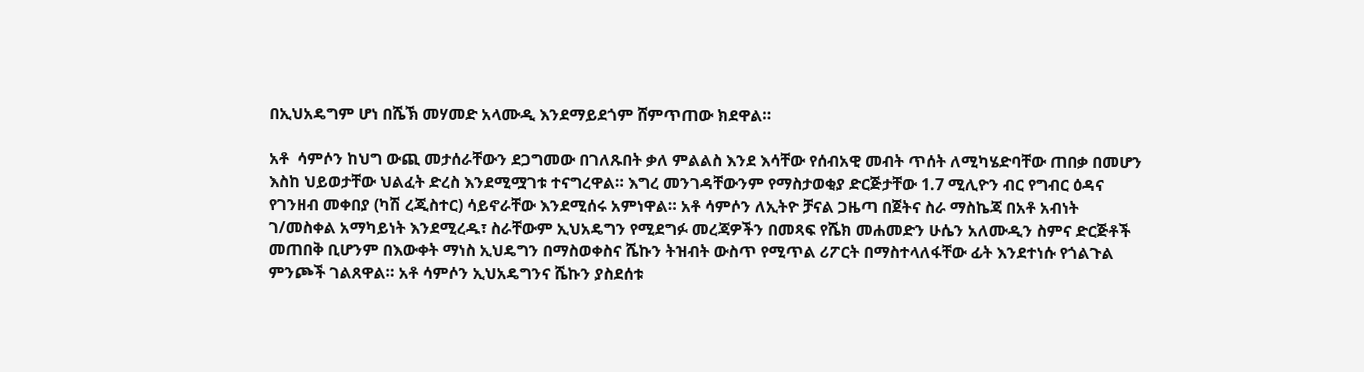በኢህአዴግም ሆነ በሼኽ መሃመድ አላሙዲ እንደማይደጎም ሸምጥጠው ክደዋል።

አቶ  ሳምሶን ከህግ ውጪ መታሰራቸውን ደጋግመው በገለጹበት ቃለ ምልልስ እንደ እሳቸው የሰብአዊ መብት ጥሰት ለሚካሄድባቸው ጠበቃ በመሆን እስከ ህይወታቸው ህልፈት ድረስ እንደሚሟገቱ ተናግረዋል። እግረ መንገዳቸውንም የማስታወቂያ ድርጅታቸው 1.7 ሚሊዮን ብር የግብር ዕዳና የገንዘብ መቀበያ (ካሽ ረጂስተር) ሳይኖራቸው እንደሚሰሩ አምነዋል። አቶ ሳምሶን ለኢትዮ ቻናል ጋዜጣ በጀትና ስራ ማስኬጃ በአቶ አብነት ገ/መስቀል አማካይነት እንደሚረዱ፣ ስራቸውም ኢህአዴግን የሚደግፉ መረጃዎችን በመጻፍ የሼክ መሐመድን ሁሴን አለሙዲን ስምና ድርጅቶች መጠበቅ ቢሆንም በእውቀት ማነስ ኢህዴግን በማስወቀስና ሼኩን ትዝብት ውስጥ የሚጥል ሪፖርት በማስተላለፋቸው ፊት እንደተነሱ የጎልጉል ምንጮች ገልጸዋል። አቶ ሳምሶን ኢህአዴግንና ሼኩን ያስደሰቱ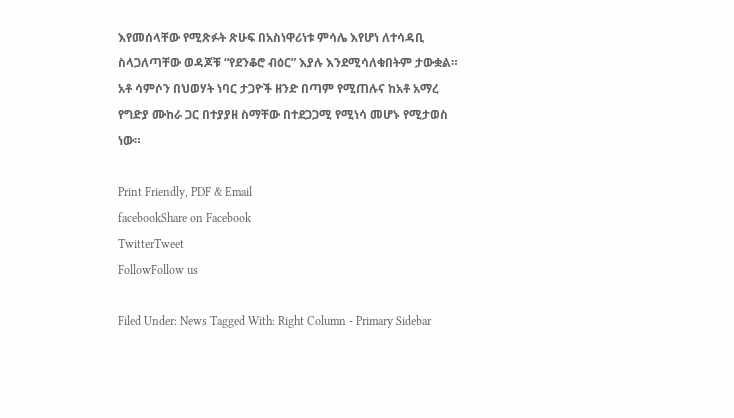እየመሰላቸው የሚጽፉት ጽሁፍ በአስነዋሪነቱ ምሳሌ እየሆነ ለተሳዳቢ ስላጋለጣቸው ወዳጆቹ “የደንቆሮ ብዕር” እያሉ እንደሚሳለቁበትም ታውቋል። አቶ ሳምሶን በህወሃት ነባር ታጋዮች ዘንድ በጣም የሚጠሉና ከአቶ አማረ የግድያ ሙከራ ጋር በተያያዘ ስማቸው በተደጋጋሚ የሚነሳ መሆኑ የሚታወስ ነው።

Print Friendly, PDF & Email
facebookShare on Facebook
TwitterTweet
FollowFollow us

Filed Under: News Tagged With: Right Column - Primary Sidebar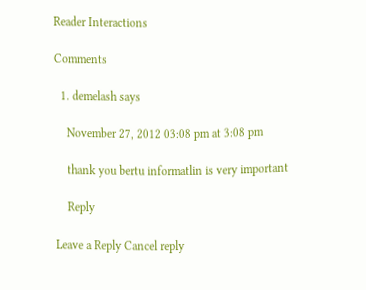Reader Interactions

Comments

  1. demelash says

    November 27, 2012 03:08 pm at 3:08 pm

    thank you bertu informatlin is very important

    Reply

Leave a Reply Cancel reply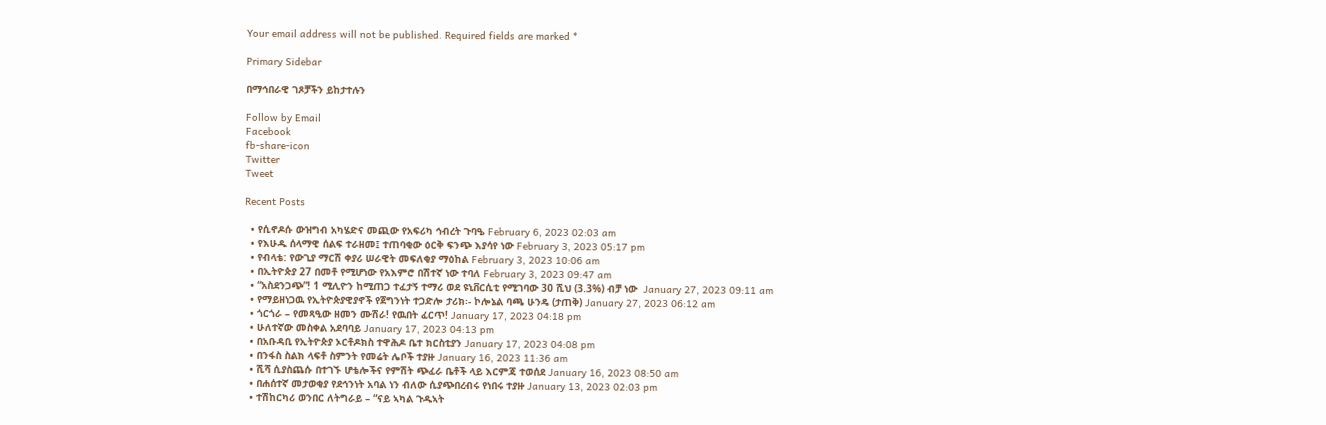Your email address will not be published. Required fields are marked *

Primary Sidebar

በማኅበራዊ ገጾቻችን ይከታተሉን

Follow by Email
Facebook
fb-share-icon
Twitter
Tweet

Recent Posts

  • የሲኖዶሱ ውዝግብ አካሄድና መጪው የአፍሪካ ኅብረት ጉባዔ February 6, 2023 02:03 am
  • የእሁዱ ሰላማዊ ሰልፍ ተራዘመ፤ ተጠባቂው ዕርቅ ፍንጭ እያሳየ ነው February 3, 2023 05:17 pm
  • የብላቴ: የውጊያ ማርሽ ቀያሪ ሠራዊት መፍለቂያ ማዕከል February 3, 2023 10:06 am
  • በኢትዮጵያ 27 በመቶ የሚሆነው የአእምሮ በሽተኛ ነው ተባለ February 3, 2023 09:47 am
  • “አስደንጋጭ”! 1 ሚሊዮን ከሚጠጋ ተፈታኝ ተማሪ ወደ ዩኒቨርሲቲ የሚገባው 30 ሺህ (3.3%) ብቻ ነው  January 27, 2023 09:11 am
  • የማይዘነጋዉ የኢትዮጵያዊያኖች የጀግንነት ተጋድሎ ታሪክ፡- ኮሎኔል ባጫ ሁንዴ (ታጠቅ) January 27, 2023 06:12 am
  • ጎርጎራ – የመጻዒው ዘመን ሙሽራ! የዉበት ፈርጥ! January 17, 2023 04:18 pm
  • ሁለተኛው መስቀል አደባባይ January 17, 2023 04:13 pm
  • በአቡዳቢ የኢትዮጵያ ኦርቶዶክስ ተዋሕዶ ቤተ ክርስቲያን January 17, 2023 04:08 pm
  • በንፋስ ስልክ ላፍቶ ስምንት የመሬት ሌቦች ተያዙ January 16, 2023 11:36 am
  • ሺሻ ሲያስጨሱ በተገኙ ሆቴሎችና የምሽት ጭፈራ ቤቶች ላይ እርምጃ ተወሰደ January 16, 2023 08:50 am
  • በሐሰተኛ መታወቂያ የደኅንነት አባል ነን ብለው ሲያጭበረብሩ የነበሩ ተያዙ January 13, 2023 02:03 pm
  • ተሽከርካሪ ወንበር ለትግራይ – “ናይ ኣካል ጉዱኣት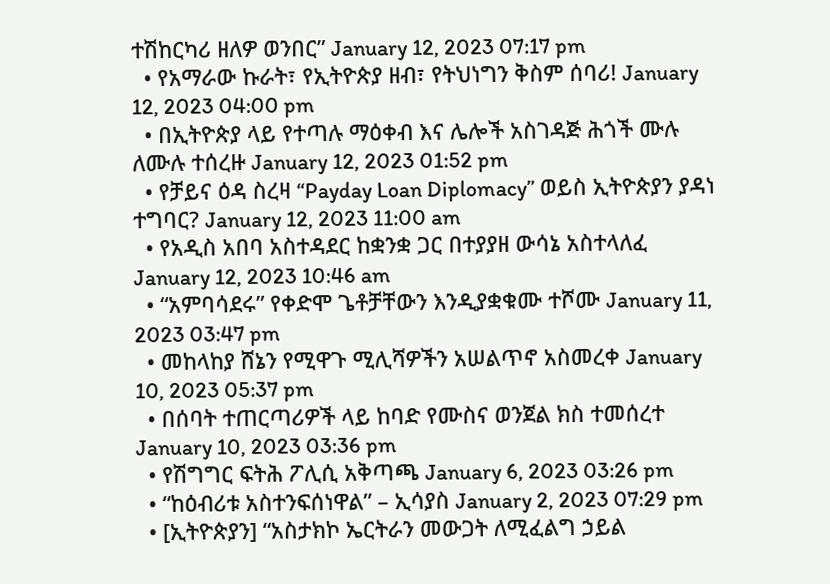ተሽከርካሪ ዘለዎ ወንበር” January 12, 2023 07:17 pm
  • የአማራው ኩራት፣ የኢትዮጵያ ዘብ፣ የትህነግን ቅስም ሰባሪ! January 12, 2023 04:00 pm
  • በኢትዮጵያ ላይ የተጣሉ ማዕቀብ እና ሌሎች አስገዳጅ ሕጎች ሙሉ ለሙሉ ተሰረዙ January 12, 2023 01:52 pm
  • የቻይና ዕዳ ስረዛ “Payday Loan Diplomacy” ወይስ ኢትዮጵያን ያዳነ ተግባር? January 12, 2023 11:00 am
  • የአዲስ አበባ አስተዳደር ከቋንቋ ጋር በተያያዘ ውሳኔ አስተላለፈ January 12, 2023 10:46 am
  • “አምባሳደሩ” የቀድሞ ጌቶቻቸውን እንዲያቋቁሙ ተሾሙ January 11, 2023 03:47 pm
  • መከላከያ ሸኔን የሚዋጉ ሚሊሻዎችን አሠልጥኖ አስመረቀ January 10, 2023 05:37 pm
  • በሰባት ተጠርጣሪዎች ላይ ከባድ የሙስና ወንጀል ክስ ተመሰረተ January 10, 2023 03:36 pm
  • የሽግግር ፍትሕ ፖሊሲ አቅጣጫ January 6, 2023 03:26 pm
  • “ከዕብሪቱ አስተንፍሰነዋል” – ኢሳያስ January 2, 2023 07:29 pm
  • [ኢትዮጵያን] “አስታክኮ ኤርትራን መውጋት ለሚፈልግ ኃይል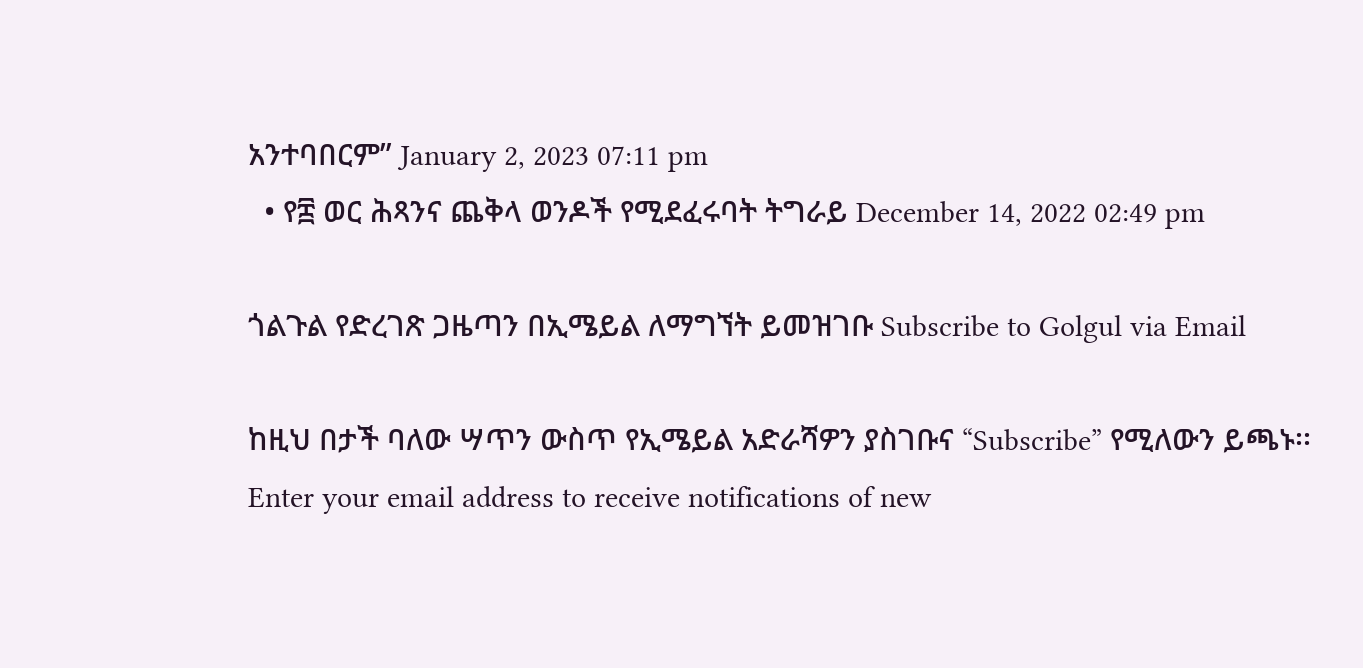አንተባበርም” January 2, 2023 07:11 pm
  • የ፰ ወር ሕጻንና ጨቅላ ወንዶች የሚደፈሩባት ትግራይ December 14, 2022 02:49 pm

ጎልጉል የድረገጽ ጋዜጣን በኢሜይል ለማግኘት ይመዝገቡ Subscribe to Golgul via Email

ከዚህ በታች ባለው ሣጥን ውስጥ የኢሜይል አድራሻዎን ያስገቡና “Subscribe” የሚለውን ይጫኑ፡፡
Enter your email address to receive notifications of new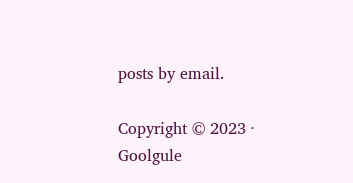posts by email.

Copyright © 2023 · Goolgule